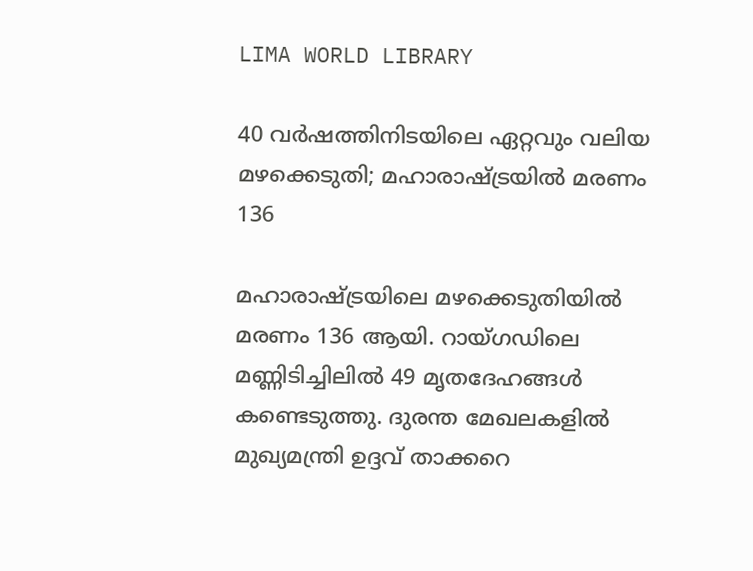LIMA WORLD LIBRARY

40 വര്‍ഷത്തിനിടയിലെ ഏറ്റവും വലിയ മഴക്കെടുതി; മഹാരാഷ്ട്രയിൽ മരണം 136

മഹാരാഷ്ട്രയിലെ മഴക്കെടുതിയില്‍ മരണം 136 ആയി. റായ്ഗഡിലെ മണ്ണിടിച്ചിലില്‍ 49 മൃതദേഹങ്ങള്‍ കണ്ടെടുത്തു. ദുരന്ത മേഖലകളില്‍ മുഖ്യമന്ത്രി ഉദ്ദവ് താക്കറെ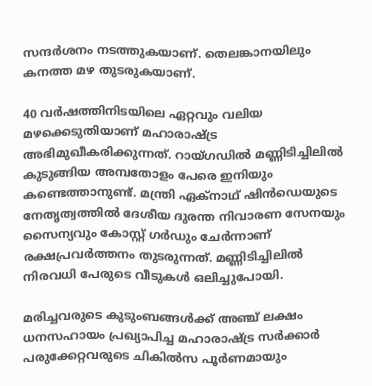സന്ദര്‍ശനം നടത്തുകയാണ്. തെലങ്കാനയിലും കനത്ത മഴ തുടരുകയാണ്.

40 വര്‍ഷത്തിനിടയിലെ ഏറ്റവും വലിയ മഴക്കെടുതിയാണ് മഹാരാഷ്ട്ര അഭിമുഖീകരിക്കുന്നത്. റായ്ഗഡില്‍ മണ്ണിടിച്ചിലില്‍ കുടുങ്ങിയ അമ്പതോളം പേരെ ഇനിയും കണ്ടെത്താനുണ്ട്. മന്ത്രി ഏക്നാഥ് ഷിന്‍ഡെയുടെ നേതൃത്വത്തില്‍ ദേശീയ ദുരന്ത നിവാരണ സേനയും സൈന്യവും കോസ്റ്റ് ഗർഡും ചേർന്നാണ് രക്ഷപ്രവർത്തനം തുടരുന്നത്. മണ്ണിടിച്ചിലില്‍ നിരവധി പേരുടെ വീടുകള്‍ ഒലിച്ചുപോയി.

മരിച്ചവരുടെ കുടുംബങ്ങള്‍ക്ക് അഞ്ച് ലക്ഷം ധനസഹായം പ്രഖ്യാപിച്ച മഹാരാഷ്ട്ര സര്‍ക്കാര്‍ പരുക്കേറ്റവരുടെ ചികില്‍സ പൂര്‍ണമായും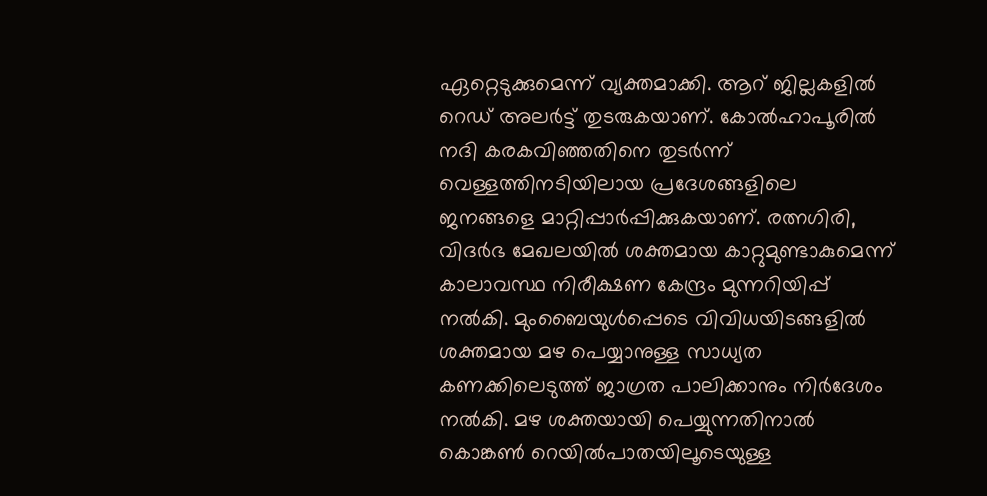ഏറ്റെടുക്കുമെന്ന് വ്യക്തമാക്കി. ആറ് ജില്ലകളില്‍ റെഡ് അലര്‍ട്ട് തുടരുകയാണ്. കോല്‍ഹാപൂരില്‍ നദി കരകവിഞ്ഞതിനെ തുടര്‍ന്ന് വെള്ളത്തിനടിയിലായ പ്രദേശങ്ങളിലെ ജനങ്ങളെ മാറ്റിപ്പാര്‍പ്പിക്കുകയാണ്. രത്നഗിരി, വിദര്‍ഭ മേഖലയില്‍ ശക്തമായ കാറ്റുമുണ്ടാകുമെന്ന് കാലാവസ്ഥ നിരീക്ഷണ കേന്ദ്രം മുന്നറിയിപ്പ് നല്‍കി. മുംബൈയുള്‍പ്പെടെ വിവിധയിടങ്ങളില്‍ ശക്തമായ മഴ പെയ്യാനുള്ള സാധ്യത കണക്കിലെടുത്ത് ജാഗ്രത പാലിക്കാനും നിര്‍ദേശം നല്‍കി. മഴ ശക്തയായി പെയ്യുന്നതിനാല്‍ കൊങ്കണ്‍ റെയില്‍പാതയിലൂടെയുള്ള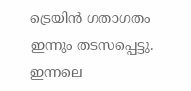ട്രെയിന്‍ ഗതാഗതം ഇന്നും തടസപ്പെട്ടു. ഇന്നലെ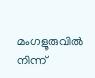മംഗളൂരുവില്‍ നിന്ന്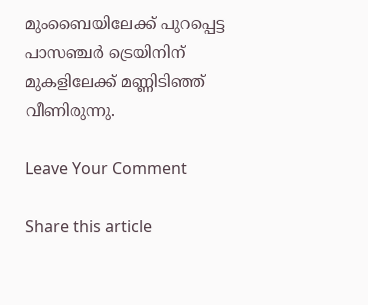മുംബൈയിലേക്ക് പുറപ്പെട്ട പാസഞ്ചര്‍ ട്രെയിനിന് മുകളിലേക്ക് മണ്ണിടിഞ്ഞ് വീണിരുന്നു.

Leave Your Comment

Share this article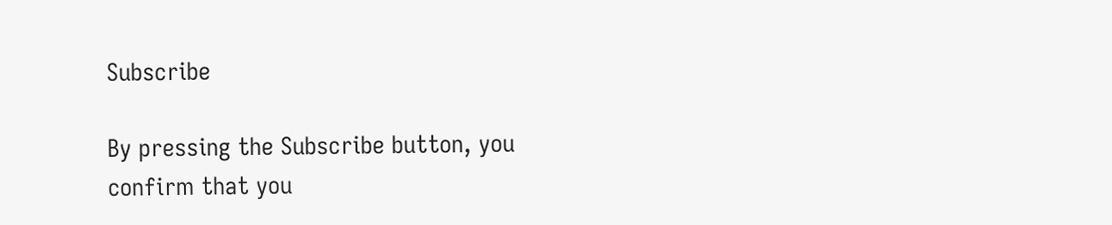Subscribe

By pressing the Subscribe button, you confirm that you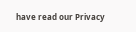have read our Privacy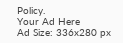Policy.
Your Ad Here
Ad Size: 336x280 px